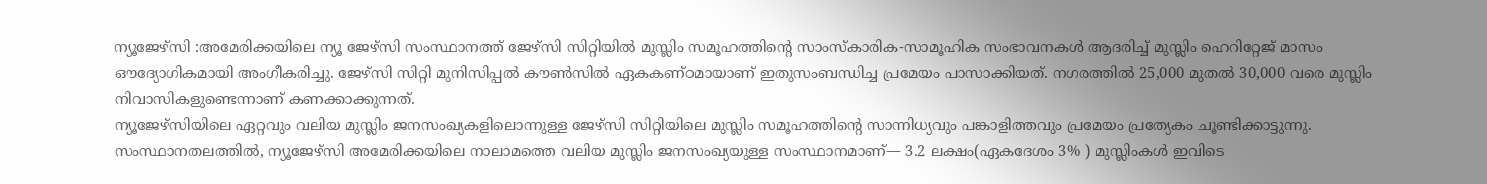ന്യൂജേഴ്സി :അമേരിക്കയിലെ ന്യൂ ജേഴ്സി സംസ്ഥാനത്ത് ജേഴ്സി സിറ്റിയിൽ മുസ്ലിം സമൂഹത്തിന്റെ സാംസ്കാരിക-സാമൂഹിക സംഭാവനകൾ ആദരിച്ച് മുസ്ലിം ഹെറിറ്റേജ് മാസം ഔദ്യോഗികമായി അംഗീകരിച്ചു. ജേഴ്സി സിറ്റി മുനിസിപ്പൽ കൗൺസിൽ ഏകകണ്ഠമായാണ് ഇതുസംബന്ധിച്ച പ്രമേയം പാസാക്കിയത്. നഗരത്തിൽ 25,000 മുതൽ 30,000 വരെ മുസ്ലിം നിവാസികളുണ്ടെന്നാണ് കണക്കാക്കുന്നത്.
ന്യൂജേഴ്സിയിലെ ഏറ്റവും വലിയ മുസ്ലിം ജനസംഖ്യകളിലൊന്നുള്ള ജേഴ്സി സിറ്റിയിലെ മുസ്ലിം സമൂഹത്തിന്റെ സാന്നിധ്യവും പങ്കാളിത്തവും പ്രമേയം പ്രത്യേകം ചൂണ്ടിക്കാട്ടുന്നു. സംസ്ഥാനതലത്തിൽ, ന്യൂജേഴ്സി അമേരിക്കയിലെ നാലാമത്തെ വലിയ മുസ്ലിം ജനസംഖ്യയുള്ള സംസ്ഥാനമാണ്— 3.2 ലക്ഷം(ഏകദേശം 3% ) മുസ്ലിംകൾ ഇവിടെ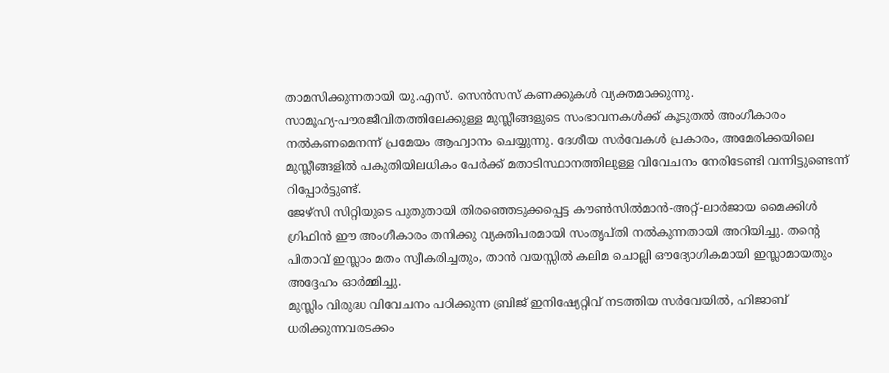താമസിക്കുന്നതായി യു.എസ്. സെൻസസ് കണക്കുകൾ വ്യക്തമാക്കുന്നു.
സാമൂഹ്യ-പൗരജീവിതത്തിലേക്കുള്ള മുസ്ലീങ്ങളുടെ സംഭാവനകൾക്ക് കൂടുതൽ അംഗീകാരം നൽകണമെനന്ന് പ്രമേയം ആഹ്വാനം ചെയ്യുന്നു. ദേശീയ സർവേകൾ പ്രകാരം, അമേരിക്കയിലെ മുസ്ലീങ്ങളിൽ പകുതിയിലധികം പേർക്ക് മതാടിസ്ഥാനത്തിലുള്ള വിവേചനം നേരിടേണ്ടി വന്നിട്ടുണ്ടെന്ന് റിപ്പോർട്ടുണ്ട്.
ജേഴ്സി സിറ്റിയുടെ പുതുതായി തിരഞ്ഞെടുക്കപ്പെട്ട കൗൺസിൽമാൻ-അറ്റ്-ലാർജായ മൈക്കിൾ ഗ്രിഫിൻ ഈ അംഗീകാരം തനിക്കു വ്യക്തിപരമായി സംതൃപ്തി നൽകുന്നതായി അറിയിച്ചു. തന്റെ പിതാവ് ഇസ്ലാം മതം സ്വീകരിച്ചതും, താൻ വയസ്സിൽ കലിമ ചൊല്ലി ഔദ്യോഗികമായി ഇസ്ലാമായതും അദ്ദേഹം ഓർമ്മിച്ചു.
മുസ്ലിം വിരുദ്ധ വിവേചനം പഠിക്കുന്ന ബ്രിജ് ഇനിഷ്യേറ്റിവ് നടത്തിയ സർവേയിൽ, ഹിജാബ് ധരിക്കുന്നവരടക്കം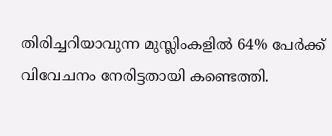തിരിച്ചറിയാവുന്ന മുസ്ലിംകളിൽ 64% പേർക്ക് വിവേചനം നേരിട്ടതായി കണ്ടെത്തി.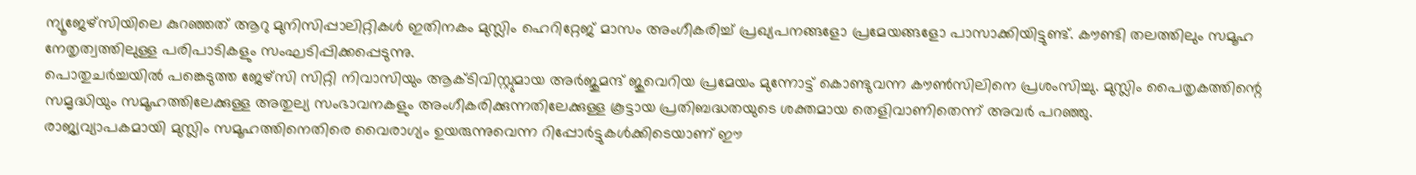ന്യൂജേഴ്സിയിലെ കുറഞ്ഞത് ആറു മുനിസിപ്പാലിറ്റികൾ ഇതിനകം മുസ്ലിം ഹെറിറ്റേജ് മാസം അംഗീകരിച്ച് പ്രഖ്യപനങ്ങളോ പ്രമേയങ്ങളോ പാസാക്കിയിട്ടുണ്ട്. കൗണ്ടി തലത്തിലും സമൂഹ നേതൃത്വത്തിലുള്ള പരിപാടികളും സംഘടിപ്പിക്കപ്പെടുന്നു.
പൊതുചർച്ചയിൽ പങ്കെടുത്ത ജേഴ്സി സിറ്റി നിവാസിയും ആക്ടിവിസ്റ്റുമായ അർജുമന്ദ് ജുവെറിയ പ്രമേയം മുന്നോട്ട് കൊണ്ടുവന്ന കൗൺസിലിനെ പ്രശംസിച്ചു. മുസ്ലിം പൈതൃകത്തിന്റെ സമൃദ്ധിയും സമൂഹത്തിലേക്കുള്ള അതുല്യ സംഭാവനകളും അംഗീകരിക്കുന്നതിലേക്കുള്ള കൂട്ടായ പ്രതിബദ്ധതയുടെ ശക്തമായ തെളിവാണിതെന്ന് അവർ പറഞ്ഞു.
രാജ്യവ്യാപകമായി മുസ്ലിം സമൂഹത്തിനെതിരെ വൈരാഗ്യം ഉയരുന്നുവെന്ന റിപ്പോർട്ടുകൾക്കിടെയാണ് ഈ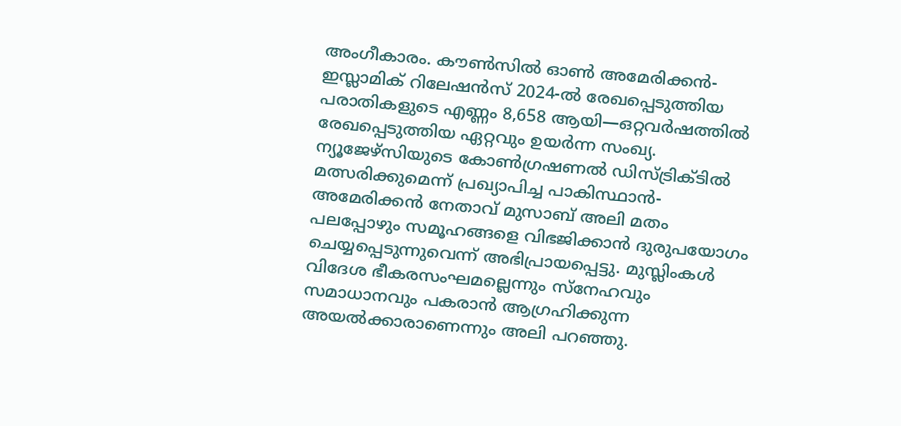അംഗീകാരം. കൗൺസിൽ ഓൺ അമേരിക്കൻ-ഇസ്ലാമിക് റിലേഷൻസ് 2024-ൽ രേഖപ്പെടുത്തിയ പരാതികളുടെ എണ്ണം 8,658 ആയി—ഒറ്റവർഷത്തിൽ രേഖപ്പെടുത്തിയ ഏറ്റവും ഉയർന്ന സംഖ്യ.
ന്യൂജേഴ്സിയുടെ കോൺഗ്രഷണൽ ഡിസ്ട്രിക്ടിൽ മത്സരിക്കുമെന്ന് പ്രഖ്യാപിച്ച പാകിസ്ഥാൻ-അമേരിക്കൻ നേതാവ് മുസാബ് അലി മതം പലപ്പോഴും സമൂഹങ്ങളെ വിഭജിക്കാൻ ദുരുപയോഗം ചെയ്യപ്പെടുന്നുവെന്ന് അഭിപ്രായപ്പെട്ടു. മുസ്ലിംകൾ വിദേശ ഭീകരസംഘമല്ലെന്നും സ്നേഹവും സമാധാനവും പകരാൻ ആഗ്രഹിക്കുന്ന അയൽക്കാരാണെന്നും അലി പറഞ്ഞു.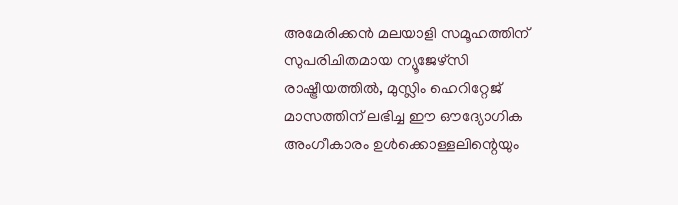അമേരിക്കൻ മലയാളി സമൂഹത്തിന് സുപരിചിതമായ ന്യൂജേഴ്സി രാഷ്ട്രീയത്തിൽ, മുസ്ലിം ഹെറിറ്റേജ് മാസത്തിന് ലഭിച്ച ഈ ഔദ്യോഗിക അംഗീകാരം ഉൾക്കൊള്ളലിന്റെയും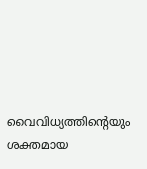വൈവിധ്യത്തിന്റെയും ശക്തമായ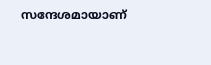സന്ദേശമായാണ്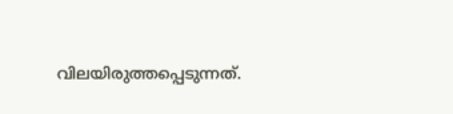വിലയിരുത്തപ്പെടുന്നത്.